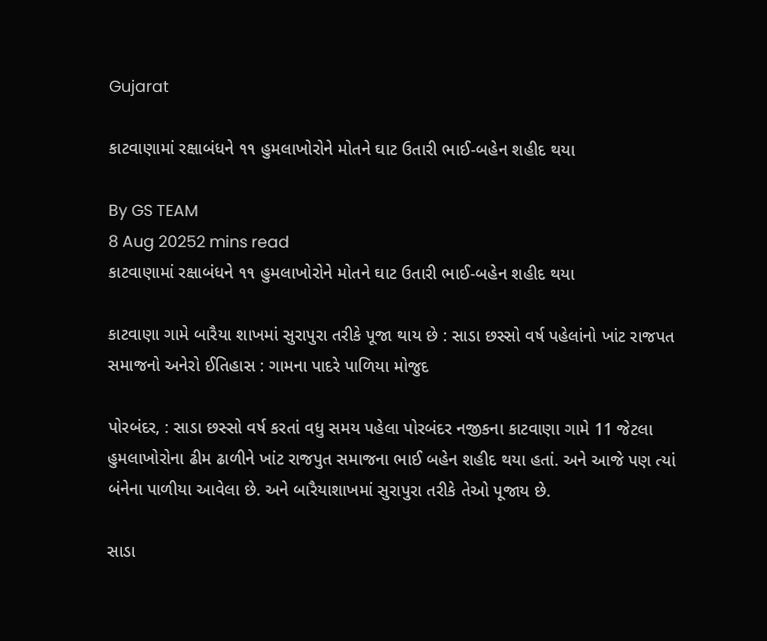Gujarat

કાટવાણામાં રક્ષાબંધને ૧૧ હુમલાખોરોને મોતને ઘાટ ઉતારી ભાઈ-બહેન શહીદ થયા

By GS TEAM
8 Aug 20252 mins read
કાટવાણામાં રક્ષાબંધને ૧૧ હુમલાખોરોને મોતને ઘાટ ઉતારી ભાઈ-બહેન શહીદ થયા

કાટવાણા ગામે બારૈયા શાખમાં સુરાપુરા તરીકે પૂજા થાય છે : સાડા છસ્સો વર્ષ પહેલાંનો ખાંટ રાજપત સમાજનો અનેરો ઈતિહાસ : ગામના પાદરે પાળિયા મોજુદ

પોરબંદર, : સાડા છસ્સો વર્ષ કરતાં વધુ સમય પહેલા પોરબંદર નજીકના કાટવાણા ગામે 11 જેટલા હુમલાખોરોના ઢીમ ઢાળીને ખાંટ રાજપુત સમાજના ભાઈ બહેન શહીદ થયા હતાં. અને આજે પણ ત્યાં બંનેના પાળીયા આવેલા છે. અને બારૈયાશાખમાં સુરાપુરા તરીકે તેઓ પૂજાય છે.

સાડા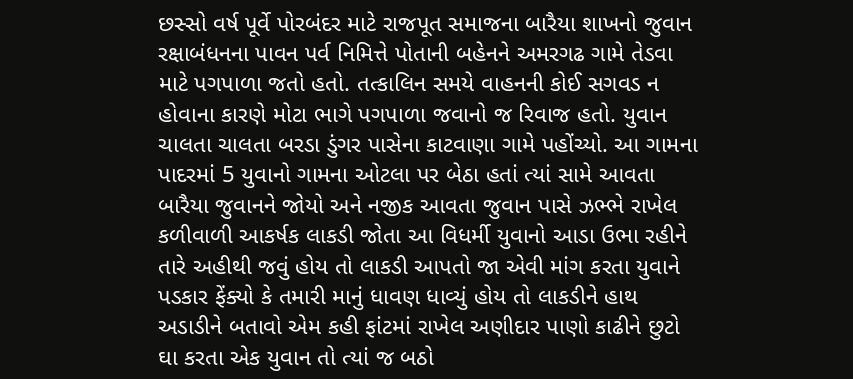છસ્સો વર્ષ પૂર્વે પોરબંદર માટે રાજપૂત સમાજના બારૈયા શાખનો જુવાન રક્ષાબંધનના પાવન પર્વ નિમિત્તે પોતાની બહેનને અમરગઢ ગામે તેડવા માટે પગપાળા જતો હતો. તત્કાલિન સમયે વાહનની કોઈ સગવડ ન હોવાના કારણે મોટા ભાગે પગપાળા જવાનો જ રિવાજ હતો. યુવાન ચાલતા ચાલતા બરડા ડુંગર પાસેના કાટવાણા ગામે પહોંચ્યો. આ ગામના પાદરમાં 5 યુવાનો ગામના ઓટલા પર બેઠા હતાં ત્યાં સામે આવતા બારૈયા જુવાનને જોયો અને નજીક આવતા જુવાન પાસે ઝભ્ભે રાખેલ કળીવાળી આકર્ષક લાકડી જોતા આ વિધર્મી યુવાનો આડા ઉભા રહીને તારે અહીથી જવું હોય તો લાકડી આપતો જા એવી માંગ કરતા યુવાને પડકાર ફેંક્યો કે તમારી માનું ધાવણ ધાવ્યું હોય તો લાકડીને હાથ અડાડીને બતાવો એમ કહી ફાંટમાં રાખેલ અણીદાર પાણો કાઢીને છુટો ઘા કરતા એક યુવાન તો ત્યાં જ બઠો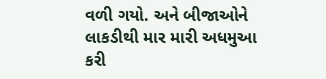વળી ગયો. અને બીજાઓને લાકડીથી માર મારી અધમુઆ કરી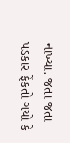નાખ્યા. જતા જતા પડકાર ફેંકતો ગયો કે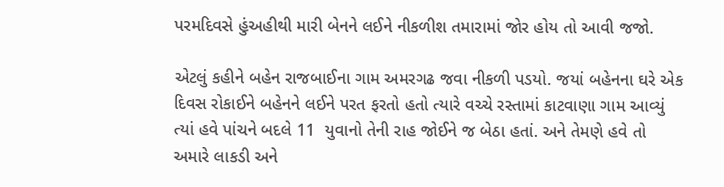પરમદિવસે હુંઅહીથી મારી બેનને લઈને નીકળીશ તમારામાં જોર હોય તો આવી જજો.

એટલું કહીને બહેન રાજબાઈના ગામ અમરગઢ જવા નીકળી પડયો. જયાં બહેનના ઘરે એક દિવસ રોકાઈને બહેનને લઈને પરત ફરતો હતો ત્યારે વચ્ચે રસ્તામાં કાટવાણા ગામ આવ્યું ત્યાં હવે પાંચને બદલે 11  યુવાનો તેની રાહ જોઈને જ બેઠા હતાં. અને તેમણે હવે તો અમારે લાકડી અને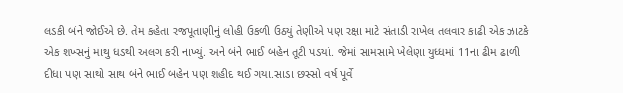લડકી બંને જોઈએ છે. તેમ કહેતા રજપૂતાણીનું લોહી ઉકળી ઉઠયું તેણીએ પણ રક્ષા માટે સંતાડી રાખેલ તલવાર કાઢી એક ઝાટકે એક શખ્સનું માથુ ધડથી અલગ કરી નાખ્યું. અને બંને ભાઈ બહેન તૂટી પડયાં. જેમાં સામસામે ખેલેણા યુધ્ધમાં 11ના ઢીમ ઢાળી દીધા પણ સાથો સાથ બંને ભાઈ બહેન પણ શહીદ થઈ ગયા.સાડા છસ્સો વર્ષ પૂર્વે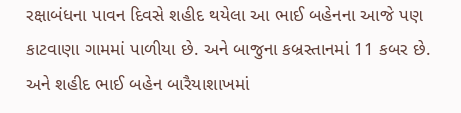રક્ષાબંધના પાવન દિવસે શહીદ થયેલા આ ભાઈ બહેનના આજે પણ કાટવાણા ગામમાં પાળીયા છે. અને બાજુના કબ્રસ્તાનમાં 11 કબર છે. અને શહીદ ભાઈ બહેન બારૈયાશાખમાં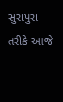સુરાપુરા તરીકે આજે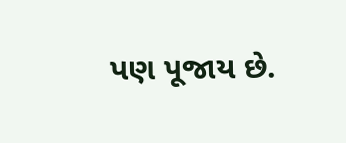પણ પૂજાય છે.